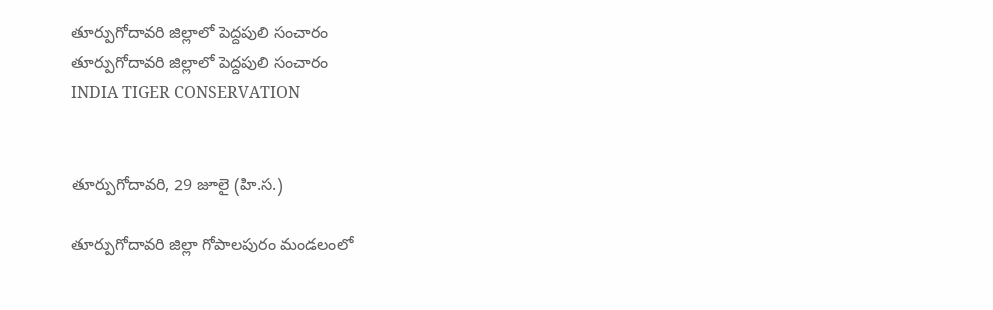తూర్పుగోదావరి జిల్లాలో పెద్దపులి సంచారం
తూర్పుగోదావరి జిల్లాలో పెద్దపులి సంచారం
INDIA TIGER CONSERVATION


తూర్పుగోదావరి, 29 జూలై (హి.స.)

తూర్పుగోదావరి జిల్లా గోపాలపురం మండలంలో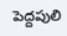పెద్దపులి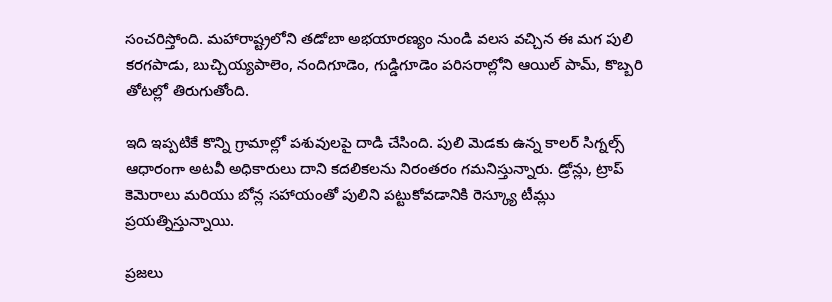సంచరిస్తోంది. మహారాష్ట్రలోని తడోబా అభయారణ్యం నుండి వలస వచ్చిన ఈ మగ పులి కరగపాడు, బుచ్చియ్యపాలెం, నందిగూడెం, గుడ్డిగూడెం పరిసరాల్లోని ఆయిల్ పామ్, కొబ్బరి తోటల్లో తిరుగుతోంది.

ఇది ఇప్పటికే కొన్ని గ్రామాల్లో పశువులపై దాడి చేసింది. పులి మెడకు ఉన్న కాలర్ సిగ్నల్స్ ఆధారంగా అటవీ అధికారులు దాని కదలికలను నిరంతరం గమనిస్తున్నారు. డ్రోన్లు, ట్రాప్ కెమెరాలు మరియు బోన్ల సహాయంతో పులిని పట్టుకోవడానికి రెస్క్యూ టీమ్లు ప్రయత్నిస్తున్నాయి.

ప్రజలు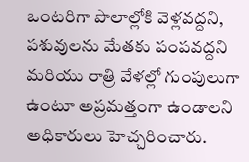ఒంటరిగా పొలాల్లోకి వెళ్లవద్దని, పశువులను మేతకు పంపవద్దని మరియు రాత్రి వేళల్లో గుంపులుగా ఉంటూ అప్రమత్తంగా ఉండాలని అధికారులు హెచ్చరించారు.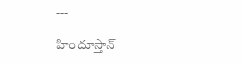---

హిందూస్తాన్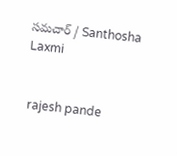సమచార్ / Santhosha Laxmi


 rajesh pande